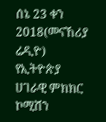ሰኔ 23 ቀን 2018(መናኸሪያ ሬዲዮ) የኢትዮጵያ ሀገራዊ ምክክር ኮሚሽን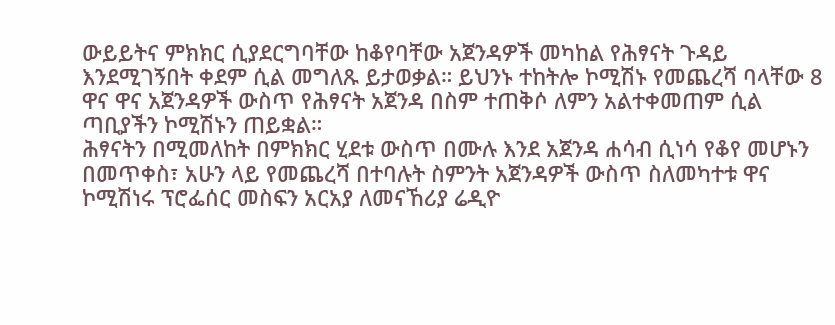ውይይትና ምክክር ሲያደርግባቸው ከቆየባቸው አጀንዳዎች መካከል የሕፃናት ጉዳይ እንደሚገኝበት ቀደም ሲል መግለጹ ይታወቃል። ይህንኑ ተከትሎ ኮሚሽኑ የመጨረሻ ባላቸው 8 ዋና ዋና አጀንዳዎች ውስጥ የሕፃናት አጀንዳ በስም ተጠቅሶ ለምን አልተቀመጠም ሲል ጣቢያችን ኮሚሽኑን ጠይቋል።
ሕፃናትን በሚመለከት በምክክር ሂደቱ ውስጥ በሙሉ እንደ አጀንዳ ሐሳብ ሲነሳ የቆየ መሆኑን በመጥቀስ፣ አሁን ላይ የመጨረሻ በተባሉት ስምንት አጀንዳዎች ውስጥ ስለመካተቱ ዋና ኮሚሽነሩ ፕሮፌሰር መስፍን አርአያ ለመናኸሪያ ሬዲዮ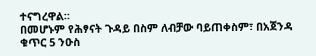ተናግረዋል።
በመሆኑም የሕፃናት ጉዳይ በስም ለብቻው ባይጠቀስም፣ በአጀንዳ ቁጥር 5 ንዑስ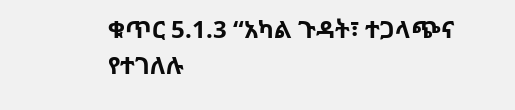ቁጥር 5.1.3 “አካል ጉዳት፣ ተጋላጭና የተገለሉ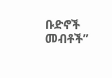ቡድኖች መብቶች”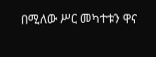በሚለው ሥር መካተቱን ዋና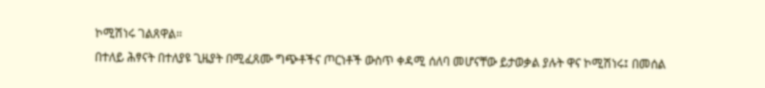ኮሚሽነሩ ገልጸዋል።
በተለይ ሕፃናት በተለያዩ ጊዜያት በሚፈጸሙ ግጭቶችና ጦርነቶች ውስጥ ቀዳሚ ሰለባ መሆናቸው ይታወቃል ያሉት ዋና ኮሚሽነሩ፤ በመሰል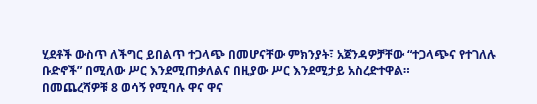ሂደቶች ውስጥ ለችግር ይበልጥ ተጋላጭ በመሆናቸው ምክንያት፣ አጀንዳዎቻቸው “ተጋላጭና የተገለሉ ቡድኖች” በሚለው ሥር እንደሚጠቃለልና በዚያው ሥር እንደሚታይ አስረድተዋል።
በመጨረሻዎቹ 8 ወሳኝ የሚባሉ ዋና ዋና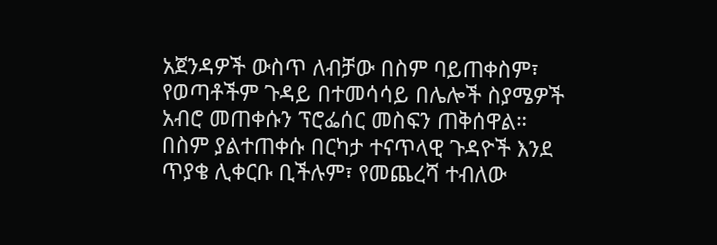አጀንዳዎች ውስጥ ለብቻው በስም ባይጠቀስም፣ የወጣቶችም ጉዳይ በተመሳሳይ በሌሎች ስያሜዎች አብሮ መጠቀሱን ፕሮፌሰር መስፍን ጠቅሰዋል።
በስም ያልተጠቀሱ በርካታ ተናጥላዊ ጉዳዮች እንደ ጥያቄ ሊቀርቡ ቢችሉም፣ የመጨረሻ ተብለው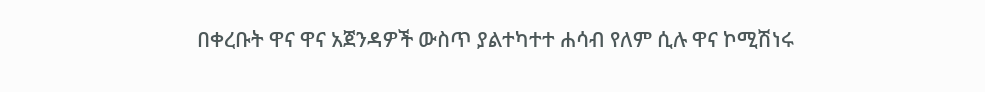በቀረቡት ዋና ዋና አጀንዳዎች ውስጥ ያልተካተተ ሐሳብ የለም ሲሉ ዋና ኮሚሽነሩ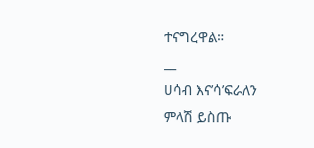ተናግረዋል።
__
ሀሳብ እና’ሳ’ፍራለን
ምላሽ ይስጡ